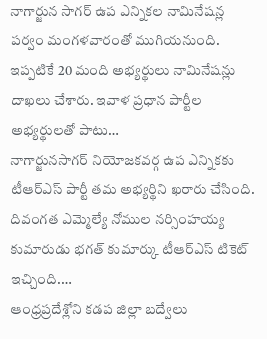నాగార్జున సాగర్ ఉప ఎన్నికల నామినేషన్ల పర్వం మంగళవారంతో ముగియనుంది. ఇప్పటికే 20 మంది అభ్యర్థులు నామినేషన్లు దాఖలు చేశారు. ఇవాళ ప్రధాన పార్టీల అభ్యర్థులతో పాటు…
నాగార్జునసాగర్ నియోజకవర్గ ఉప ఎన్నికకు టీఆర్ఎస్ పార్టీ తమ అభ్యర్థిని ఖరారు చేసింది. దివంగత ఎమ్మెల్యే నోముల నర్సింహయ్య కుమారుడు భగత్ కుమార్కు టీఆర్ఎస్ టికెట్ ఇచ్చింది.…
ఆంధ్రప్రదేశ్లోని కడప జిల్లా బద్వేలు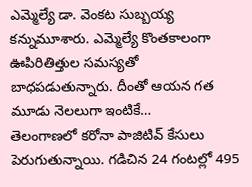ఎమ్మెల్యే డా. వెంకట సుబ్బయ్య కన్నుమూశారు. ఎమ్మెల్యే కొంతకాలంగా ఊపిరితిత్తుల సమస్యతో బాధపడుతున్నారు. దీంతో ఆయన గత మూడు నెలలుగా ఇంటికే…
తెలంగాణలో కరోనా పాజిటివ్ కేసులు పెరుగుతున్నాయి. గడిచిన 24 గంటల్లో 495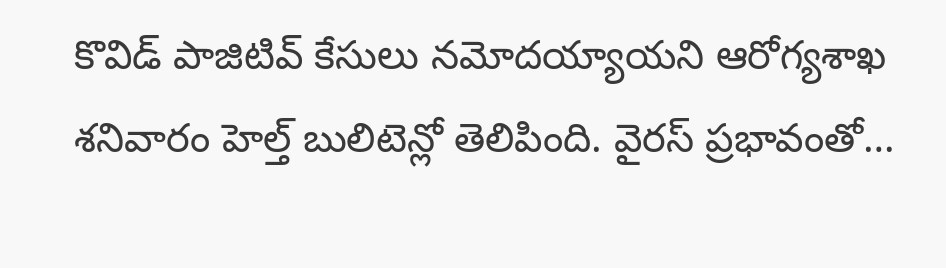కొవిడ్ పాజిటివ్ కేసులు నమోదయ్యాయని ఆరోగ్యశాఖ శనివారం హెల్త్ బులిటెన్లో తెలిపింది. వైరస్ ప్రభావంతో…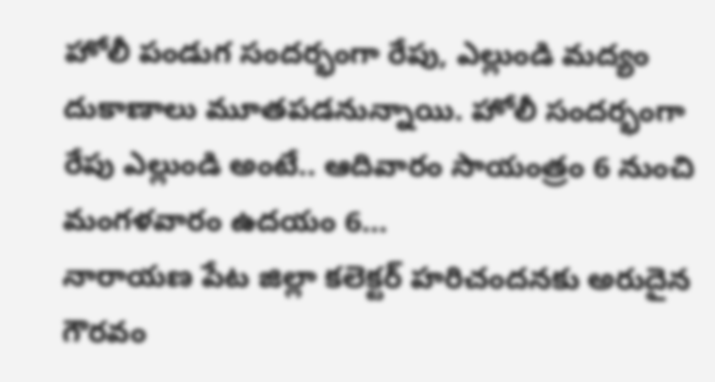హోలీ పండుగ సందర్భంగా రేపు, ఎల్లుండి మద్యం దుకాణాలు మూతపడనున్నాయి. హోలీ సందర్భంగా రేపు ఎల్లుండి అంటే.. ఆదివారం సాయంత్రం 6 నుంచి మంగళవారం ఉదయం 6…
నారాయణ పేట జిల్లా కలెక్టర్ హరిచందనకు అరుదైన గౌరవం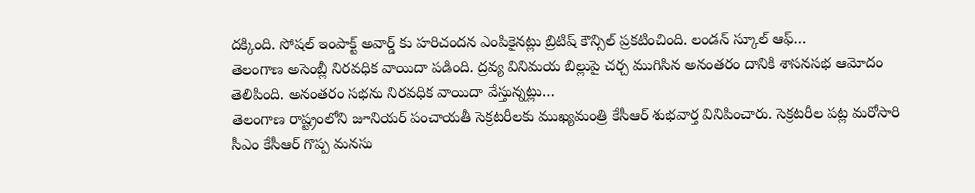దక్కింది. సోషల్ ఇంపాక్ట్ అవార్డ్ కు హరిచందన ఎంపికైనట్లు బ్రిటిష్ కౌన్సిల్ ప్రకటించింది. లండన్ స్కూల్ ఆఫ్…
తెలంగాణ అసెంబ్లీ నిరవధిక వాయిదా పడింది. ద్రవ్య వినిమయ బిల్లుపై చర్చ ముగిసిన అనంతరం దానికి శాసనసభ ఆమోదం తెలిపింది. అనంతరం సభను నిరవధిక వాయిదా వేస్తున్నట్లు…
తెలంగాణ రాష్ట్రంలోని జూనియర్ పంచాయతీ సెక్రటరీలకు ముఖ్యమంత్రి కేసీఆర్ శుభవార్త వినిపించారు. సెక్రటరీల పట్ల మరోసారి సీఎం కేసీఆర్ గొప్ప మనసు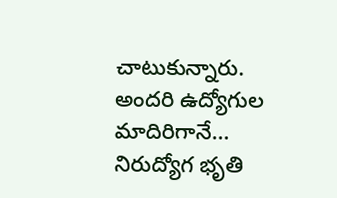చాటుకున్నారు. అందరి ఉద్యోగుల మాదిరిగానే…
నిరుద్యోగ భృతి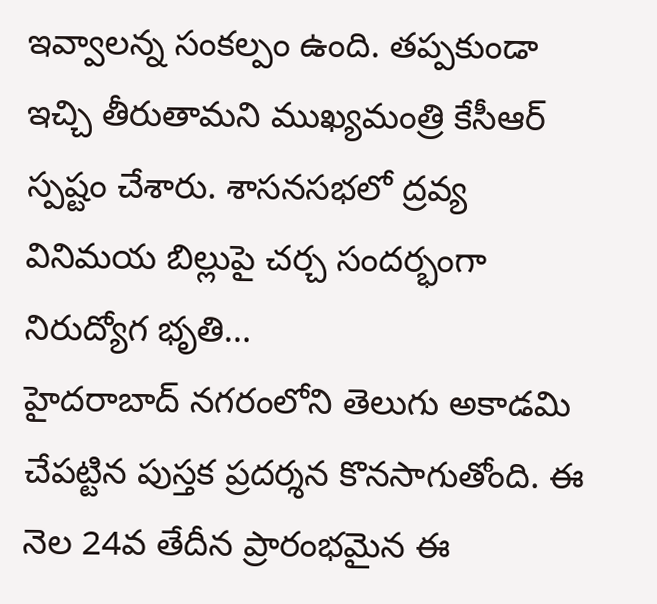ఇవ్వాలన్న సంకల్పం ఉంది. తప్పకుండా ఇచ్చి తీరుతామని ముఖ్యమంత్రి కేసీఆర్ స్పష్టం చేశారు. శాసనసభలో ద్రవ్య వినిమయ బిల్లుపై చర్చ సందర్భంగా నిరుద్యోగ భృతి…
హైదరాబాద్ నగరంలోని తెలుగు అకాడమి చేపట్టిన పుస్తక ప్రదర్శన కొనసాగుతోంది. ఈ నెల 24వ తేదీన ప్రారంభమైన ఈ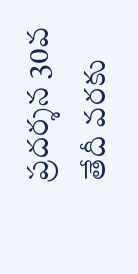ప్రదర్శన 30వ తేదీ వరకు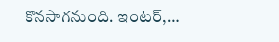కొనసాగనుంది. ఇంటర్,…